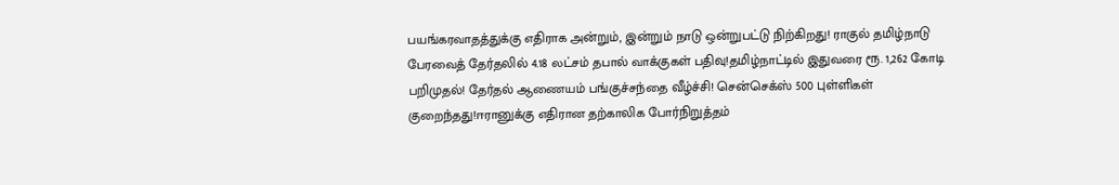பயங்கரவாதத்துக்கு எதிராக அன்றும், இன்றும் நாடு ஒன்றுபட்டு நிற்கிறது! ராகுல் தமிழ்நாடு பேரவைத் தேர்தலில் 4.18 லட்சம் தபால் வாக்குகள் பதிவு!தமிழ்நாட்டில் இதுவரை ரூ. 1,262 கோடி பறிமுதல்! தேர்தல் ஆணையம் பங்குச்சந்தை வீழ்ச்சி! சென்செக்ஸ் 500 புள்ளிகள் குறைந்தது!ஈரானுக்கு எதிரான தற்காலிக போர்நிறுத்தம்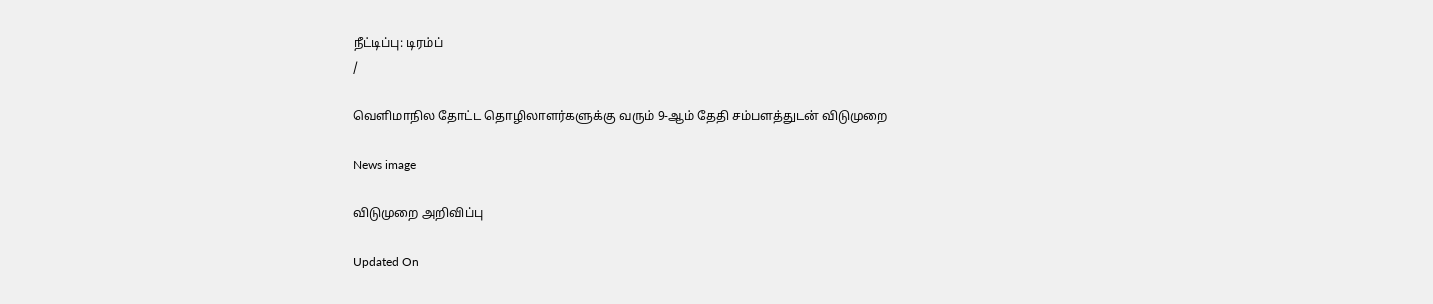நீட்டிப்பு: டிரம்ப்
/

வெளிமாநில தோட்ட தொழிலாளர்களுக்கு வரும் 9-ஆம் தேதி சம்பளத்துடன் விடுமுறை

News image

விடுமுறை அறிவிப்பு

Updated On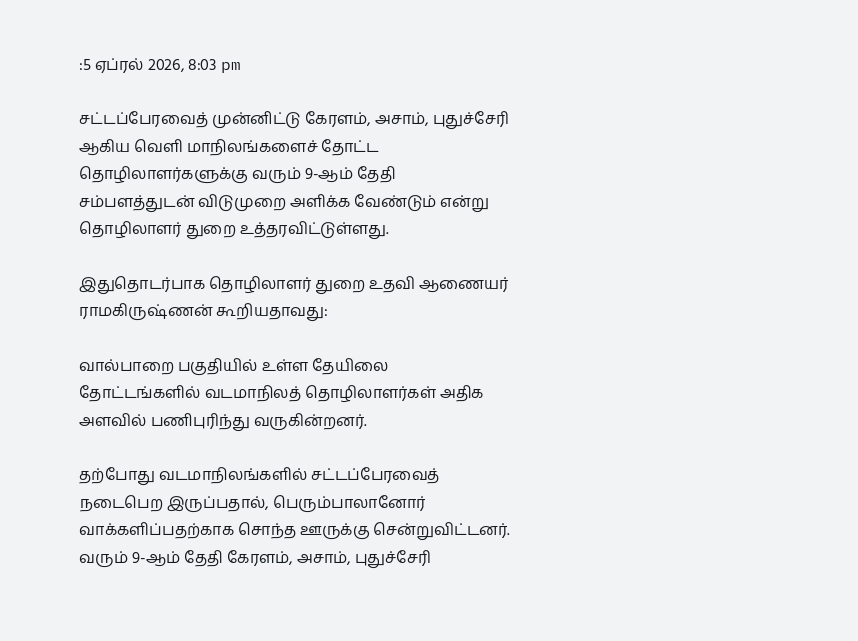:5 ஏப்ரல் 2026, 8:03 pm

சட்டப்பேரவைத் முன்னிட்டு கேரளம், அசாம், புதுச்சேரி ஆகிய வெளி மாநிலங்களைச் தோட்ட தொழிலாளர்களுக்கு வரும் 9-ஆம் தேதி சம்பளத்துடன் விடுமுறை அளிக்க வேண்டும் என்று தொழிலாளர் துறை உத்தரவிட்டுள்ளது.

இதுதொடர்பாக தொழிலாளர் துறை உதவி ஆணையர் ராமகிருஷ்ணன் கூறியதாவது:

வால்பாறை பகுதியில் உள்ள தேயிலை தோட்டங்களில் வடமாநிலத் தொழிலாளர்கள் அதிக அளவில் பணிபுரிந்து வருகின்றனர்.

தற்போது வடமாநிலங்களில் சட்டப்பேரவைத் நடைபெற இருப்பதால், பெரும்பாலானோர் வாக்களிப்பதற்காக சொந்த ஊருக்கு சென்றுவிட்டனர். வரும் 9-ஆம் தேதி கேரளம், அசாம், புதுச்சேரி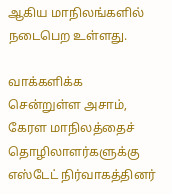ஆகிய மாநிலங்களில் நடைபெற உள்ளது.

வாக்களிக்க சென்றுள்ள அசாம், கேரள மாநிலத்தைச் தொழிலாளர்களுக்கு எஸ்டேட் நிர்வாகத்தினர்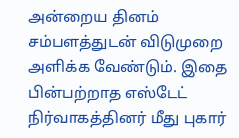அன்றைய தினம் சம்பளத்துடன் விடுமுறை அளிக்க வேண்டும். இதை பின்பற்றாத எஸ்டேட் நிர்வாகத்தினர் மீது புகார்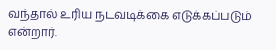வந்தால் உரிய நடவடிக்கை எடுக்கப்படும் என்றார்.